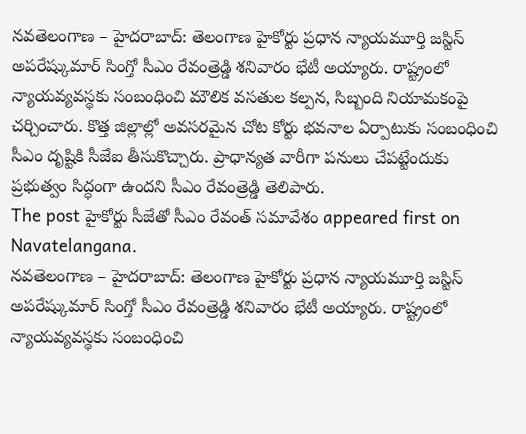నవతెలంగాణ – హైదరాబాద్: తెలంగాణ హైకోర్టు ప్రధాన న్యాయమూర్తి జస్టిస్ అపరేష్కుమార్ సింగ్తో సీఎం రేవంత్రెడ్డి శనివారం భేటీ అయ్యారు. రాష్ట్రంలో న్యాయవ్యవస్థకు సంబంధించి మౌలిక వసతుల కల్పన, సిబ్బంది నియామకంపై చర్చించారు. కొత్త జిల్లాల్లో అవసరమైన చోట కోర్టు భవనాల ఏర్పాటుకు సంబంధించి సీఎం దృష్టికి సీజేఐ తీసుకొచ్చారు. ప్రాధాన్యత వారీగా పనులు చేపట్టేందుకు ప్రభుత్వం సిద్ధంగా ఉందని సీఎం రేవంత్రెడ్డి తెలిపారు.
The post హైకోర్టు సీజేతో సీఎం రేవంత్ సమావేశం appeared first on Navatelangana.
నవతెలంగాణ – హైదరాబాద్: తెలంగాణ హైకోర్టు ప్రధాన న్యాయమూర్తి జస్టిస్ అపరేష్కుమార్ సింగ్తో సీఎం రేవంత్రెడ్డి శనివారం భేటీ అయ్యారు. రాష్ట్రంలో న్యాయవ్యవస్థకు సంబంధించి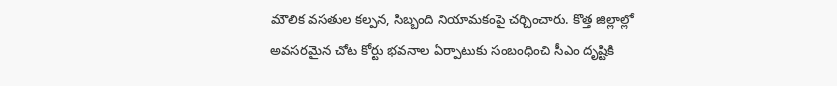మౌలిక వసతుల కల్పన, సిబ్బంది నియామకంపై చర్చించారు. కొత్త జిల్లాల్లో అవసరమైన చోట కోర్టు భవనాల ఏర్పాటుకు సంబంధించి సీఎం దృష్టికి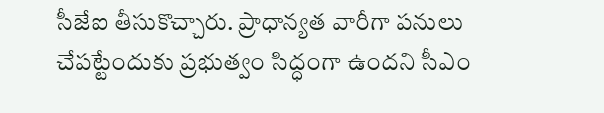సీజేఐ తీసుకొచ్చారు. ప్రాధాన్యత వారీగా పనులు చేపట్టేందుకు ప్రభుత్వం సిద్ధంగా ఉందని సీఎం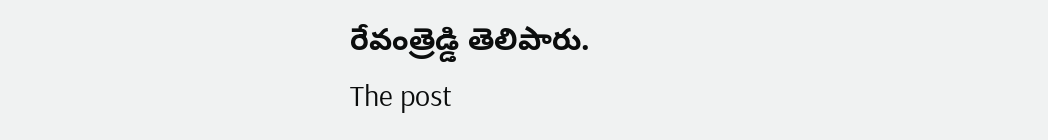రేవంత్రెడ్డి తెలిపారు.
The post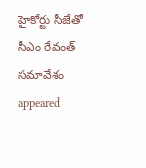హైకోర్టు సీజేతో సీఎం రేవంత్ సమావేశం appeared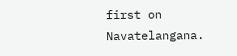first on Navatelangana.